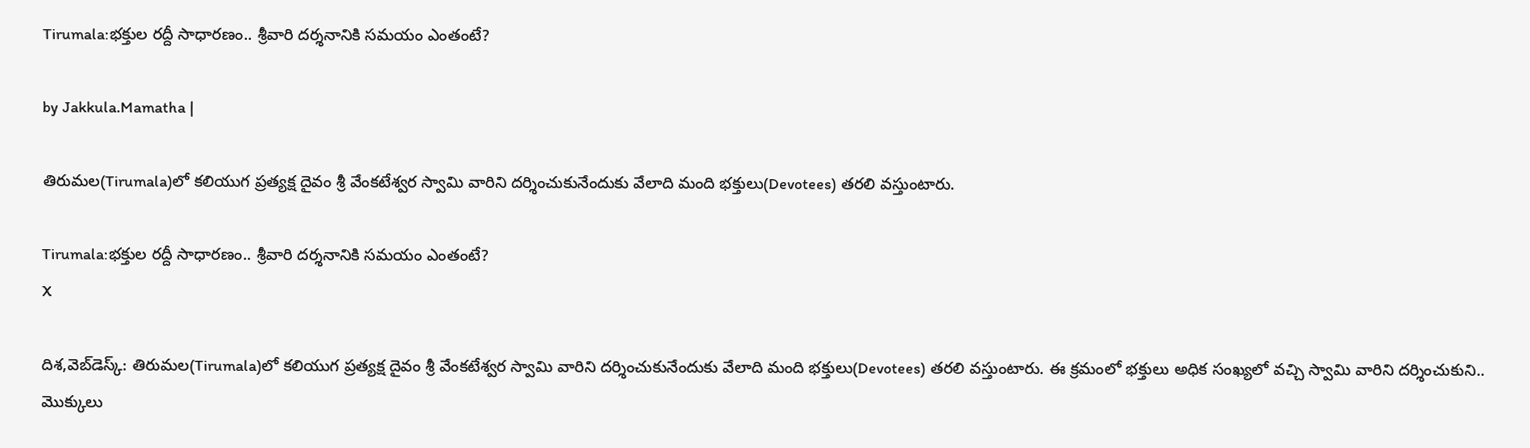Tirumala:భక్తుల రద్దీ సాధారణం.. శ్రీవారి దర్శనానికి సమయం ఎంతంటే?

by Jakkula.Mamatha |

తిరుమల(Tirumala)లో కలియుగ ప్రత్యక్ష దైవం శ్రీ వేంకటేశ్వర స్వామి వారిని దర్శించుకునేందుకు వేలాది మంది భక్తులు(Devotees) తరలి వస్తుంటారు.

Tirumala:భక్తుల రద్దీ సాధారణం.. శ్రీవారి దర్శనానికి సమయం ఎంతంటే?
X

దిశ,వెబ్‌డెస్క్: తిరుమల(Tirumala)లో కలియుగ ప్రత్యక్ష దైవం శ్రీ వేంకటేశ్వర స్వామి వారిని దర్శించుకునేందుకు వేలాది మంది భక్తులు(Devotees) తరలి వస్తుంటారు. ఈ క్రమంలో భక్తులు అధిక సంఖ్యలో వచ్చి స్వామి వారిని దర్శించుకుని.. మొక్కులు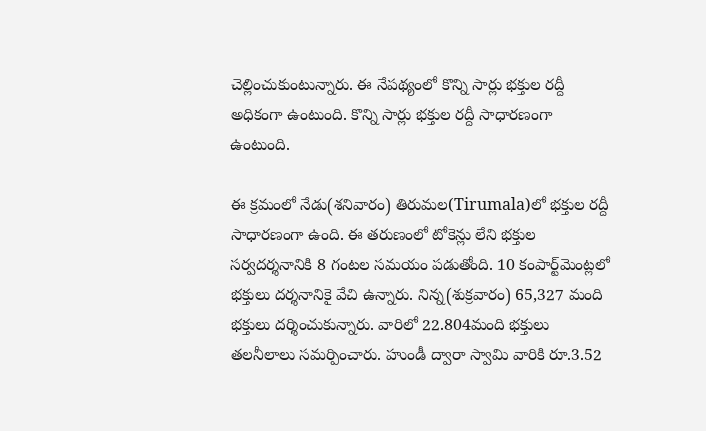చెల్లించుకుంటున్నారు. ఈ నేపథ్యంలో కొన్ని సార్లు భక్తుల రద్దీ అధికంగా ఉంటుంది. కొన్ని సార్లు భక్తుల రద్దీ సాధారణంగా ఉంటుంది.

ఈ క్రమంలో నేడు(శనివారం) తిరుమల(Tirumala)లో భక్తుల రద్దీ సాధారణంగా ఉంది. ఈ తరుణంలో టోకెన్లు లేని భక్తుల సర్వదర్శనానికి 8 గంటల సమయం పడుతోంది. 10 కంపార్ట్‌మెంట్లలో భక్తులు దర్శనానికై వేచి ఉన్నారు. నిన్న(శుక్రవారం) 65,327 మంది భక్తులు దర్శించుకున్నారు. వారిలో 22.804మంది భక్తులు తలనీలాలు సమర్పించారు. హుండీ ద్వారా స్వామి వారికి రూ.3.52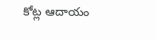కోట్ల ఆదాయం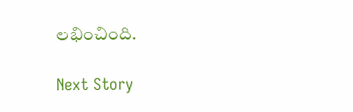లభించింది.

Next Story